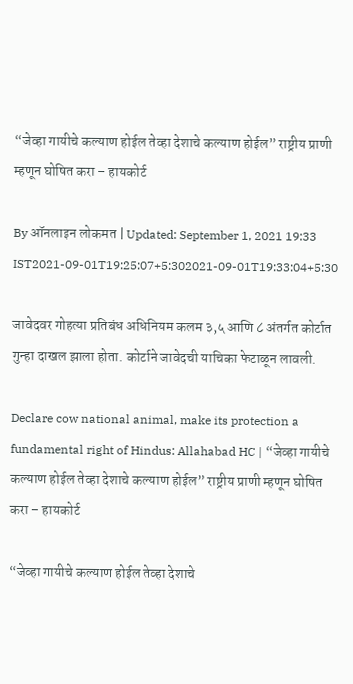“जेव्हा गायीचे कल्याण होईल तेव्हा देशाचे कल्याण होईल” राष्ट्रीय प्राणी म्हणून घोषित करा – हायकोर्ट

By ऑनलाइन लोकमत | Updated: September 1, 2021 19:33 IST2021-09-01T19:25:07+5:302021-09-01T19:33:04+5:30

जावेदवर गोहत्या प्रतिबंध अधिनियम कलम ३,५ आणि ८ अंतर्गत कोर्टात गुन्हा दाखल झाला होता. कोर्टाने जावेदची याचिका फेटाळून लावली.

Declare cow national animal, make its protection a fundamental right of Hindus: Allahabad HC | “जेव्हा गायीचे कल्याण होईल तेव्हा देशाचे कल्याण होईल” राष्ट्रीय प्राणी म्हणून घोषित करा – हायकोर्ट

“जेव्हा गायीचे कल्याण होईल तेव्हा देशाचे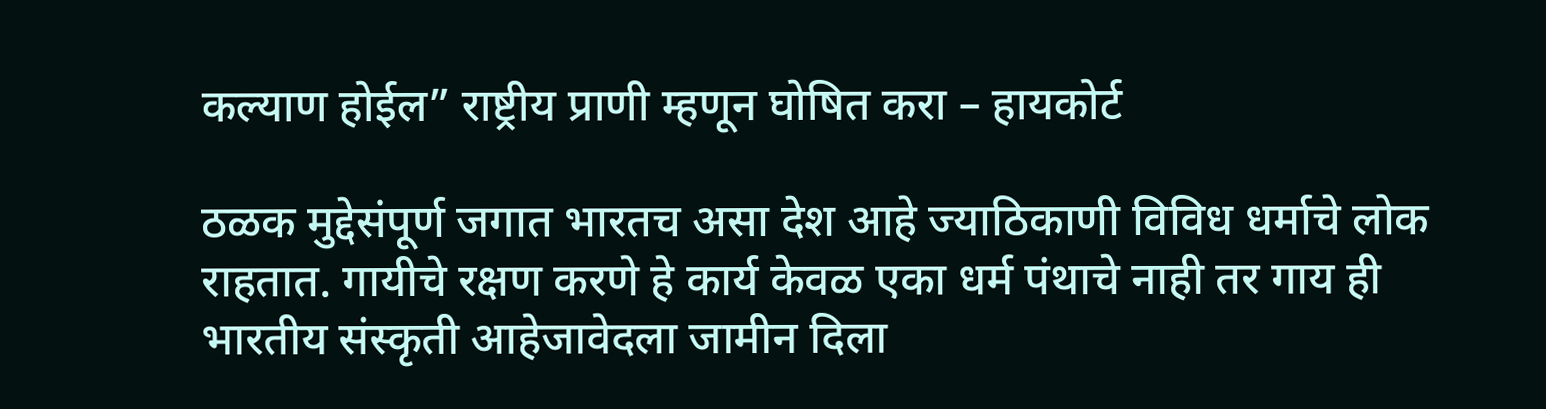कल्याण होईल” राष्ट्रीय प्राणी म्हणून घोषित करा – हायकोर्ट

ठळक मुद्देसंपूर्ण जगात भारतच असा देश आहे ज्याठिकाणी विविध धर्माचे लोक राहतात. गायीचे रक्षण करणे हे कार्य केवळ एका धर्म पंथाचे नाही तर गाय ही भारतीय संस्कृती आहेजावेदला जामीन दिला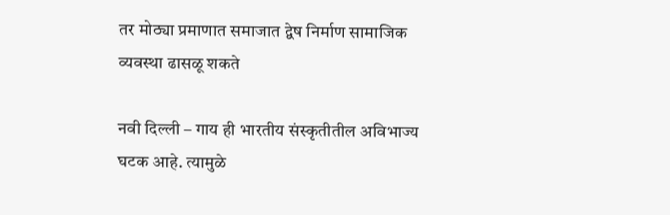तर मोठ्या प्रमाणात समाजात द्वेष निर्माण सामाजिक व्यवस्था ढासळू शकते

नवी दिल्ली – गाय ही भारतीय संस्कृतीतील अविभाज्य घटक आहे. त्यामुळे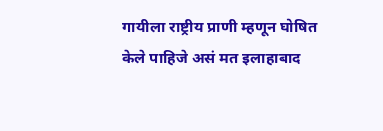गायीला राष्ट्रीय प्राणी म्हणून घोषित केले पाहिजे असं मत इलाहाबाद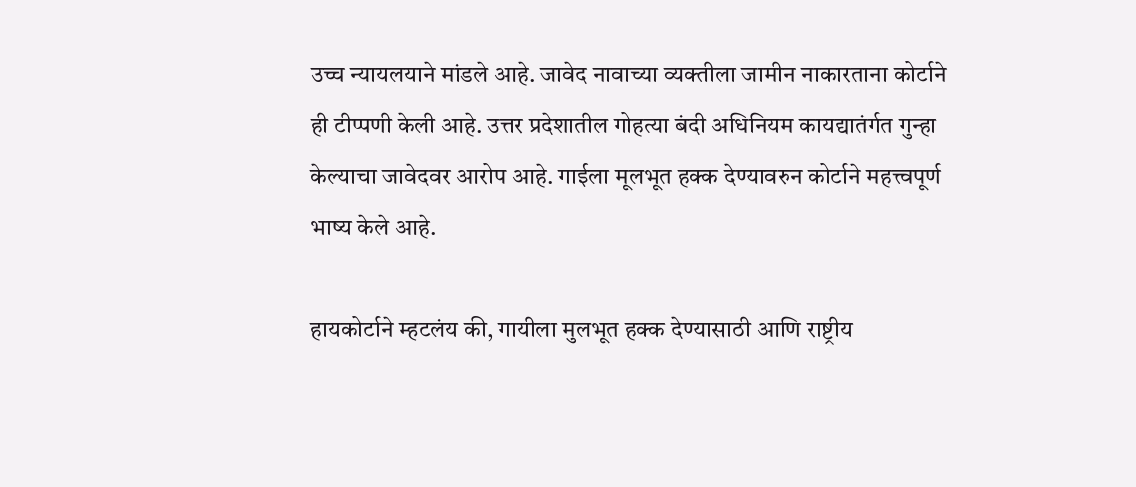उच्च न्यायलयाने मांडले आहे. जावेद नावाच्या व्यक्तीला जामीन नाकारताना कोर्टाने ही टीप्पणी केली आहे. उत्तर प्रदेशातील गोहत्या बंदी अधिनियम कायद्यातंर्गत गुन्हा केल्याचा जावेदवर आरोप आहे. गाईला मूलभूत हक्क देण्यावरुन कोर्टाने महत्त्वपूर्ण भाष्य केले आहे.

हायकोर्टाने म्हटलंय की, गायीला मुलभूत हक्क देण्यासाठी आणि राष्ट्रीय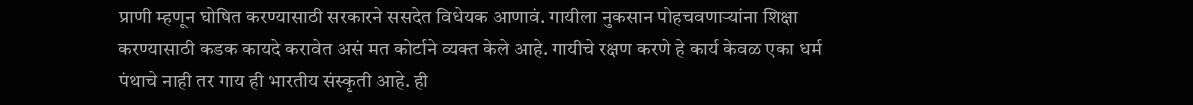प्राणी म्हणून घोषित करण्यासाठी सरकारने ससदेत विधेयक आणावं. गायीला नुकसान पोहचवणाऱ्यांना शिक्षा करण्यासाठी कडक कायदे करावेत असं मत कोर्टाने व्यक्त केले आहे. गायीचे रक्षण करणे हे कार्य केवळ एका धर्म पंथाचे नाही तर गाय ही भारतीय संस्कृती आहे. ही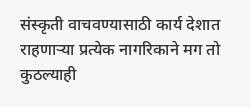संस्कृती वाचवण्यासाठी कार्य देशात राहणाऱ्या प्रत्येक नागरिकाने मग तो कुठल्याही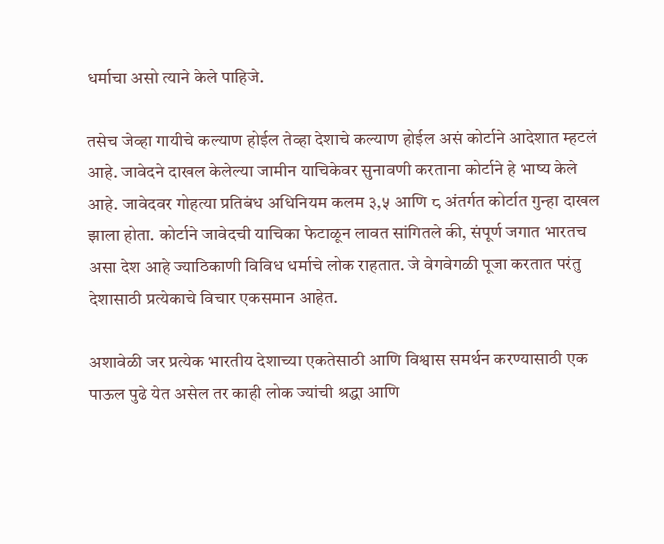धर्माचा असो त्याने केले पाहिजे.

तसेच जेव्हा गायीचे कल्याण होईल तेव्हा देशाचे कल्याण होईल असं कोर्टाने आदेशात म्हटलं आहे. जावेदने दाखल केलेल्या जामीन याचिकेवर सुनावणी करताना कोर्टाने हे भाष्य केले आहे. जावेदवर गोहत्या प्रतिबंध अधिनियम कलम ३,५ आणि ८ अंतर्गत कोर्टात गुन्हा दाखल झाला होता. कोर्टाने जावेदची याचिका फेटाळून लावत सांगितले की, संपूर्ण जगात भारतच असा देश आहे ज्याठिकाणी विविध धर्माचे लोक राहतात. जे वेगवेगळी पूजा करतात परंतु देशासाठी प्रत्येकाचे विचार एकसमान आहेत.

अशावेळी जर प्रत्येक भारतीय देशाच्या एकतेसाठी आणि विश्वास समर्थन करण्यासाठी एक पाऊल पुढे येत असेल तर काही लोक ज्यांची श्रद्धा आणि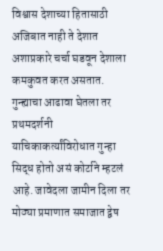विश्वास देशाच्या हितासाठी अजिबात नाही ते देशात अशाप्रकारे चर्चा घडवून देशाला कमकुवत करत असतात. गुन्ह्याचा आढावा घेतला तर प्रथमदर्शनी याचिकाकर्त्यांविरोधात गुन्हा सिद्ध होतो असं कोर्टाने म्हटलं आहे. जावेदला जामीन दिला तर मोठ्या प्रमाणात समाजात द्वेष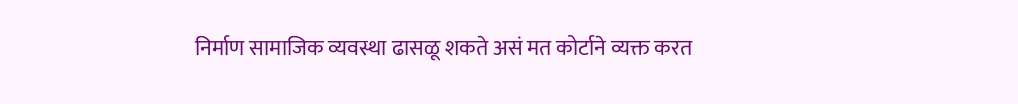निर्माण सामाजिक व्यवस्था ढासळू शकते असं मत कोर्टाने व्यक्त करत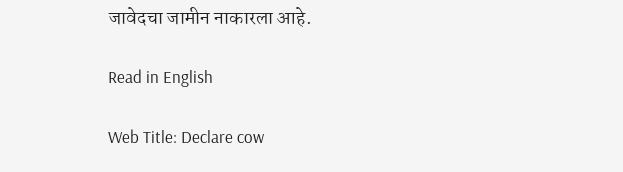जावेदचा जामीन नाकारला आहे.

Read in English

Web Title: Declare cow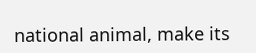national animal, make its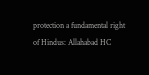protection a fundamental right of Hindus: Allahabad HC